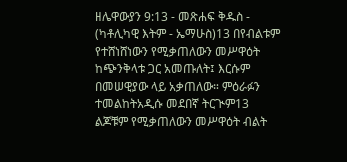ዘሌዋውያን 9:13 - መጽሐፍ ቅዱስ - (ካቶሊካዊ እትም - ኤማሁስ)13 በየብልቱም የተሸነሸነውን የሚቃጠለውን መሥዋዕት ከጭንቅላቱ ጋር አመጡለት፤ እርሱም በመሠዊያው ላይ አቃጠለው። ምዕራፉን ተመልከትአዲሱ መደበኛ ትርጒም13 ልጆቹም የሚቃጠለውን መሥዋዕት ብልት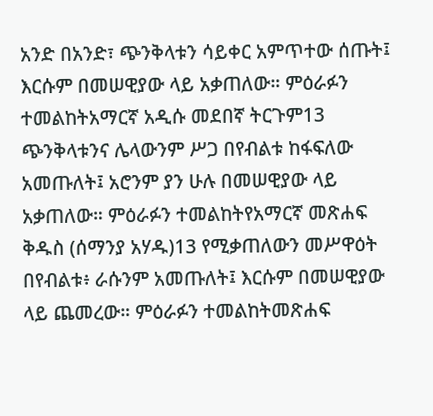አንድ በአንድ፣ ጭንቅላቱን ሳይቀር አምጥተው ሰጡት፤ እርሱም በመሠዊያው ላይ አቃጠለው። ምዕራፉን ተመልከትአማርኛ አዲሱ መደበኛ ትርጉም13 ጭንቅላቱንና ሌላውንም ሥጋ በየብልቱ ከፋፍለው አመጡለት፤ አሮንም ያን ሁሉ በመሠዊያው ላይ አቃጠለው። ምዕራፉን ተመልከትየአማርኛ መጽሐፍ ቅዱስ (ሰማንያ አሃዱ)13 የሚቃጠለውን መሥዋዕት በየብልቱ፥ ራሱንም አመጡለት፤ እርሱም በመሠዊያው ላይ ጨመረው። ምዕራፉን ተመልከትመጽሐፍ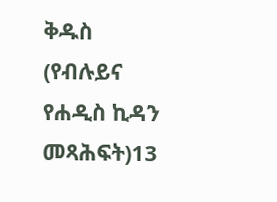ቅዱስ (የብሉይና የሐዲስ ኪዳን መጻሕፍት)13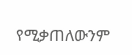የሚቃጠለውንም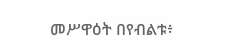መሥዋዕት በየብልቱ፥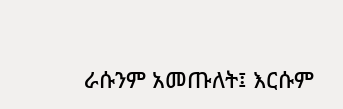ራሱንም አመጡለት፤ እርሱም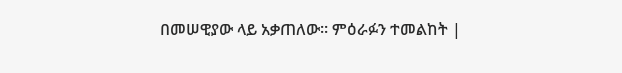በመሠዊያው ላይ አቃጠለው። ምዕራፉን ተመልከት |